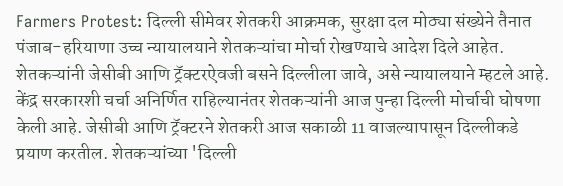Farmers Protest: दिल्ली सीमेवर शेतकरी आक्रमक, सुरक्षा दल मोठ्या संख्येने तैनात
पंजाब-हरियाणा उच्च न्यायालयाने शेतकऱ्यांचा मोर्चा रोखण्याचे आदेश दिले आहेत. शेतकऱ्यांनी जेसीबी आणि ट्रॅक्टरऐवजी बसने दिल्लीला जावे, असे न्यायालयाने म्हटले आहे.
केंद्र सरकारशी चर्चा अनिर्णित राहिल्यानंतर शेतकऱ्यांनी आज पुन्हा दिल्ली मोर्चाची घोषणा केली आहे. जेसीबी आणि ट्रॅक्टरने शेतकरी आज सकाळी 11 वाजल्यापासून दिल्लीकडे प्रयाण करतील. शेतकऱ्यांच्या 'दिल्ली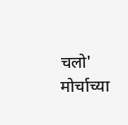चलो' मोर्चाच्या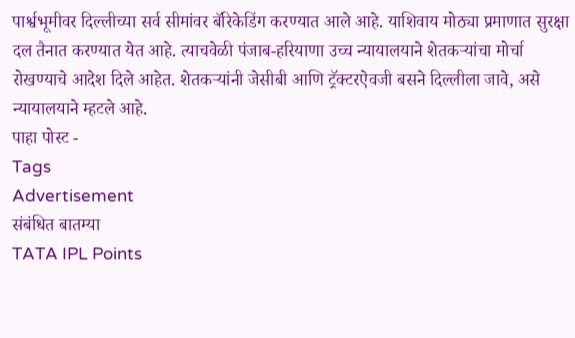पार्श्वभूमीवर दिल्लीच्या सर्व सीमांवर बॅरिकेडिंग करण्यात आले आहे. याशिवाय मोठ्या प्रमाणात सुरक्षा दल तैनात करण्यात येत आहे. त्याचवेळी पंजाब-हरियाणा उच्च न्यायालयाने शेतकऱ्यांचा मोर्चा रोखण्याचे आदेश दिले आहेत. शेतकऱ्यांनी जेसीबी आणि ट्रॅक्टरऐवजी बसने दिल्लीला जावे, असे न्यायालयाने म्हटले आहे.
पाहा पोस्ट -
Tags
Advertisement
संबंधित बातम्या
TATA IPL Points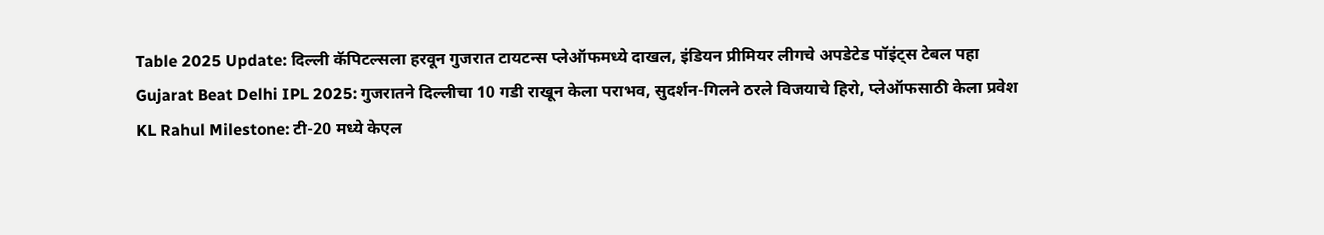Table 2025 Update: दिल्ली कॅपिटल्सला हरवून गुजरात टायटन्स प्लेऑफमध्ये दाखल, इंडियन प्रीमियर लीगचे अपडेटेड पॉइंट्स टेबल पहा
Gujarat Beat Delhi IPL 2025: गुजरातने दिल्लीचा 10 गडी राखून केला पराभव, सुदर्शन-गिलने ठरले विजयाचे हिरो, प्लेऑफसाठी केला प्रवेश
KL Rahul Milestone: टी-20 मध्ये केएल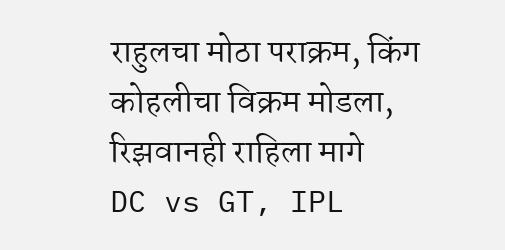राहुलचा मोठा पराक्रम, किंग कोहलीचा विक्रम मोडला, रिझवानही राहिला मागे
DC vs GT, IPL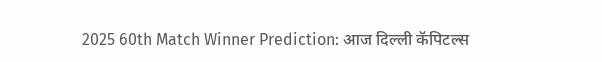2025 60th Match Winner Prediction: आज दिल्ली कॅपिटल्स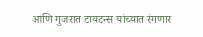आणि गुजरात टायटन्स यांच्यात रंगणार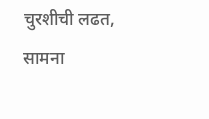चुरशीची लढत, सामना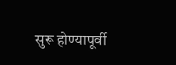सुरू होण्यापूर्वी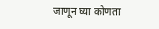जाणून घ्या कोणता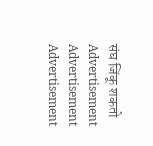संघ जिंकू शकतो
Advertisement
Advertisement
Advertisement